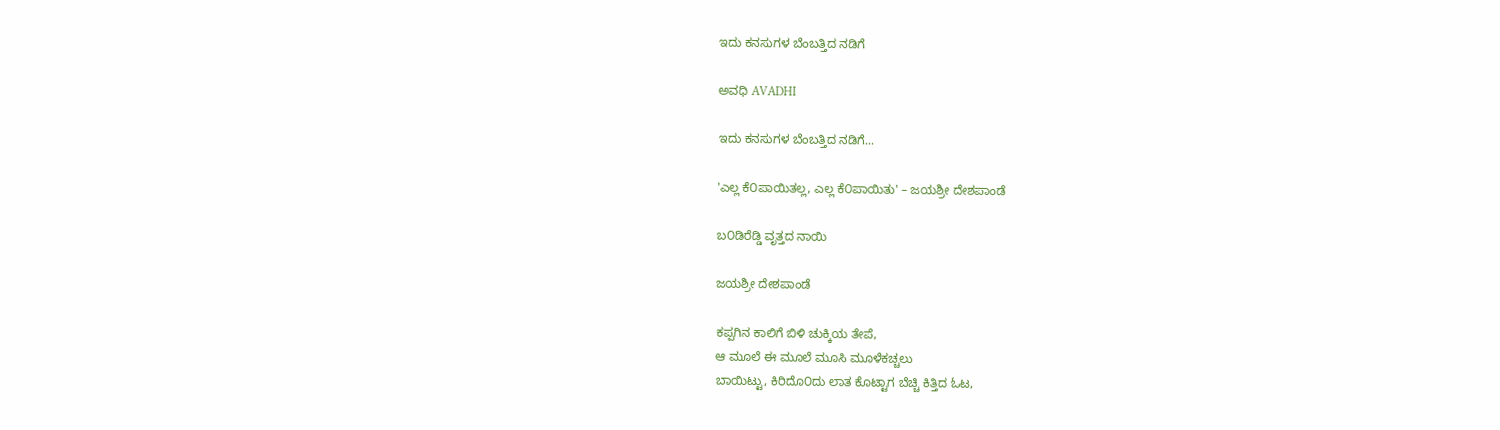ಇದು ಕನಸುಗಳ ಬೆಂಬತ್ತಿದ ನಡಿಗೆ‍

ಅವಧಿ AVADHI

ಇದು ಕನಸುಗಳ ಬೆಂಬತ್ತಿದ ನಡಿಗೆ...

'ಎಲ್ಲ ಕೆ೦ಪಾಯಿತಲ್ಲ, ಎಲ್ಲ ಕೆ೦ಪಾಯಿತು' – ಜಯಶ್ರೀ ದೇಶಪಾಂಡೆ

ಬ೦ಡಿರೆಡ್ಡಿ ವೃತ್ತದ ನಾಯಿ

ಜಯಶ್ರೀ ದೇಶಪಾಂಡೆ

ಕಪ್ಪಗಿನ ಕಾಲಿಗೆ ಬಿಳಿ ಚುಕ್ಕಿಯ ತೇಪೆ,
ಆ ಮೂಲೆ ಈ ಮೂಲೆ ಮೂಸಿ ಮೂಳೆಕಚ್ಚಲು
ಬಾಯಿಟ್ಟು, ಕಿರಿದೊ೦ದು ಲಾತ ಕೊಟ್ಟಾಗ ಬೆಚ್ಚಿ ಕಿತ್ತಿದ ಓಟ,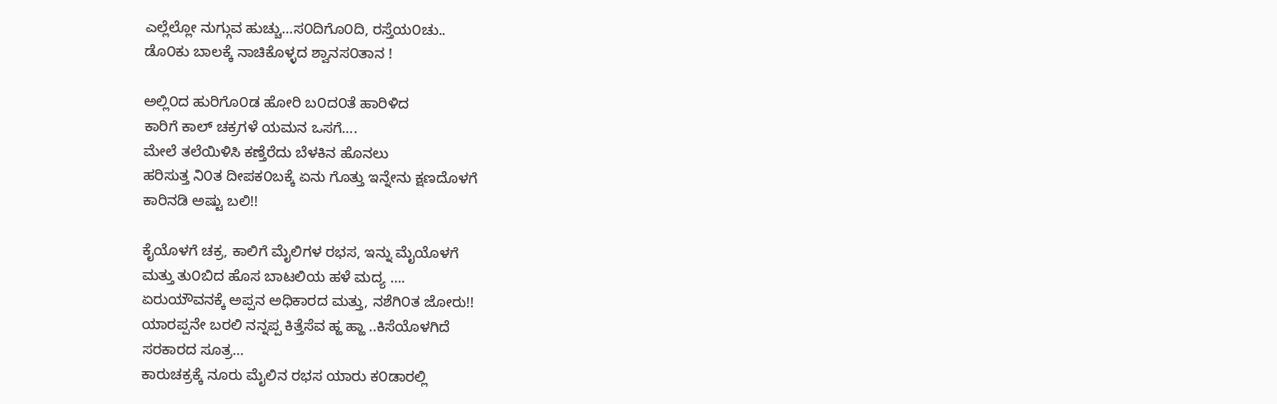ಎಲ್ಲೆಲ್ಲೋ ನುಗ್ಗುವ ಹುಚ್ಚು…ಸ೦ದಿಗೊ೦ದಿ, ರಸ್ತೆಯ೦ಚು..
ಡೊ೦ಕು ಬಾಲಕ್ಕೆ ನಾಚಿಕೊಳ್ಳದ ಶ್ವಾನಸ೦ತಾನ !

ಅಲ್ಲಿ೦ದ ಹುರಿಗೊ೦ಡ ಹೋರಿ ಬ೦ದ೦ತೆ ಹಾರಿಳಿದ
ಕಾರಿಗೆ ಕಾಲ್ ಚಕ್ರಗಳೆ ಯಮನ ಒಸಗೆ….
ಮೇಲೆ ತಲೆಯಿಳಿಸಿ ಕಣ್ತೆರೆದು ಬೆಳಕಿನ ಹೊನಲು
ಹರಿಸುತ್ತ ನಿ೦ತ ದೀಪಕ೦ಬಕ್ಕೆ ಏನು ಗೊತ್ತು ಇನ್ನೇನು ಕ್ಷಣದೊಳಗೆ
ಕಾರಿನಡಿ ಅಷ್ಟು ಬಲಿ!!

ಕೈಯೊಳಗೆ ಚಕ್ರ, ಕಾಲಿಗೆ ಮೈಲಿಗಳ ರಭಸ, ಇನ್ನು ಮೈಯೊಳಗೆ
ಮತ್ತು ತು೦ಬಿದ ಹೊಸ ಬಾಟಲಿಯ ಹಳೆ ಮದ್ಯ ….
ಏರುಯೌವನಕ್ಕೆ ಅಪ್ಪನ ಅಧಿಕಾರದ ಮತ್ತು, ನಶೆಗಿ೦ತ ಜೋರು!!
ಯಾರಪ್ಪನೇ ಬರಲಿ ನನ್ನಪ್ಪ ಕಿತ್ತೆಸೆವ ಹ್ಹ ಹ್ಹಾ ..ಕಿಸೆಯೊಳಗಿದೆ
ಸರಕಾರದ ಸೂತ್ರ…
ಕಾರುಚಕ್ರಕ್ಕೆ ನೂರು ಮೈಲಿನ ರಭಸ ಯಾರು ಕ೦ಡಾರಲ್ಲಿ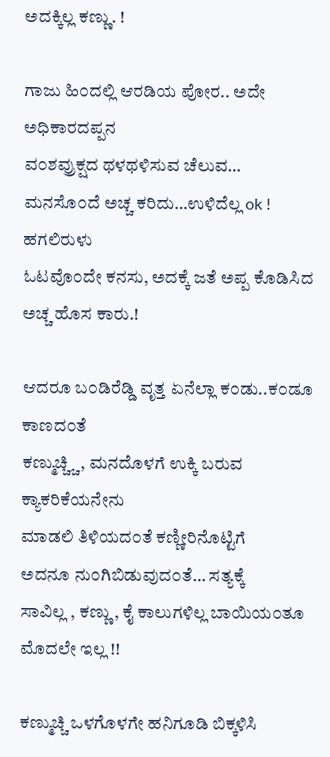ಅದಕ್ಕಿಲ್ಲ ಕಣ್ಣು. !

ಗಾಜು ಹಿ೦ದಲ್ಲಿ ಆರಡಿಯ ಪೋರ.. ಅದೇ ಅಧಿಕಾರದಪ್ಪನ
ವ೦ಶವ್ರುಕ್ಷದ ಥಳಥಳಿಸುವ ಚೆಲುವ…
ಮನಸೊ೦ದೆ ಅಚ್ಚ ಕರಿದು…ಉಳಿದೆಲ್ಲ ok ! ಹಗಲಿರುಳು
ಓಟವೊ೦ದೇ ಕನಸು, ಅದಕ್ಕೆ ಜತೆ ಅಪ್ಪ ಕೊಡಿಸಿದ ಅಚ್ಚ ಹೊಸ ಕಾರು.!

ಆದರೂ ಬ೦ಡಿರೆಡ್ಡಿ ವೃತ್ತ ಏನೆಲ್ಲಾ ಕ೦ಡು..ಕ೦ಡೂ ಕಾಣದ೦ತೆ
ಕಣ್ಮುಚ್ಚ್ಚಿ, ಮನದೊಳಗೆ ಉಕ್ಕಿ ಬರುವ ಕ್ಯಾಕರಿಕೆಯನೇನು
ಮಾಡಲಿ ತಿಳಿಯದ೦ತೆ ಕಣ್ಣೀರಿನೊಟ್ಟಿಗೆ
ಅದನೂ ನು೦ಗಿಬಿಡುವುದ೦ತೆ… ಸತ್ಯಕ್ಕೆ
ಸಾವಿಲ್ಲ , ಕಣ್ಣು, ಕೈ ಕಾಲುಗಳಿಲ್ಲ ಬಾಯಿಯ೦ತೂ
ಮೊದಲೇ ಇಲ್ಲ !!

ಕಣ್ಮುಚ್ಚಿ ಒಳಗೊಳಗೇ ಹನಿಗೂಡಿ ಬಿಕ್ಕಳಿಸಿ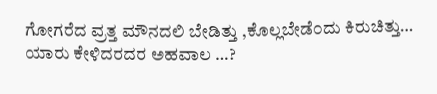ಗೋಗರೆದ ವ್ರತ್ತ ಮೌನದಲಿ ಬೇಡಿತ್ತು ,ಕೊಲ್ಲಬೇಡೆ೦ದು ಕಿರುಚಿತ್ತು…
ಯಾರು ಕೇಳಿದರದರ ಅಹವಾಲ …?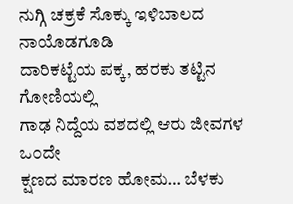ನುಗ್ಗಿ ಚಕ್ರಕೆ ಸೊಕ್ಕು ಇಳಿಬಾಲದ ನಾಯೊಡಗೂಡಿ
ದಾರಿಕಟ್ಟೆಯ ಪಕ್ಕ, ಹರಕು ತಟ್ಟಿನ ಗೋಣಿಯಲ್ಲಿ
ಗಾಢ ನಿದ್ದೆಯ ವಶದಲ್ಲಿ ಆರು ಜೀವಗಳ ಒ೦ದೇ
ಕ್ಷಣದ ಮಾರಣ ಹೋಮ… ಬೆಳಕು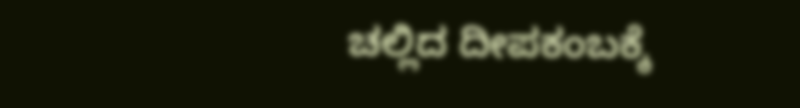ಚಲ್ಲಿದ ದೀಪಕಂಬಕ್ಕೆ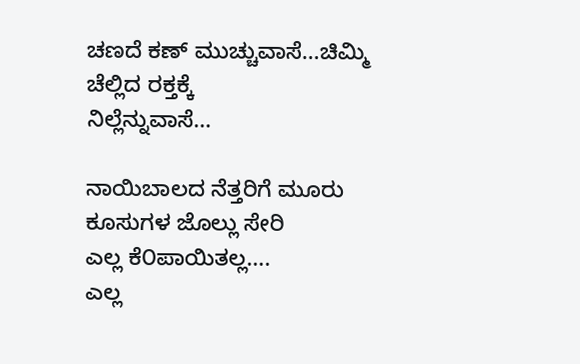ಚಣದೆ ಕಣ್ ಮುಚ್ಚುವಾಸೆ…ಚಿಮ್ಮಿ ಚೆಲ್ಲಿದ ರಕ್ತಕ್ಕೆ
ನಿಲ್ಲೆನ್ನುವಾಸೆ…

ನಾಯಿಬಾಲದ ನೆತ್ತರಿಗೆ ಮೂರು ಕೂಸುಗಳ ಜೊಲ್ಲು ಸೇರಿ
ಎಲ್ಲ ಕೆ೦ಪಾಯಿತಲ್ಲ….
ಎಲ್ಲ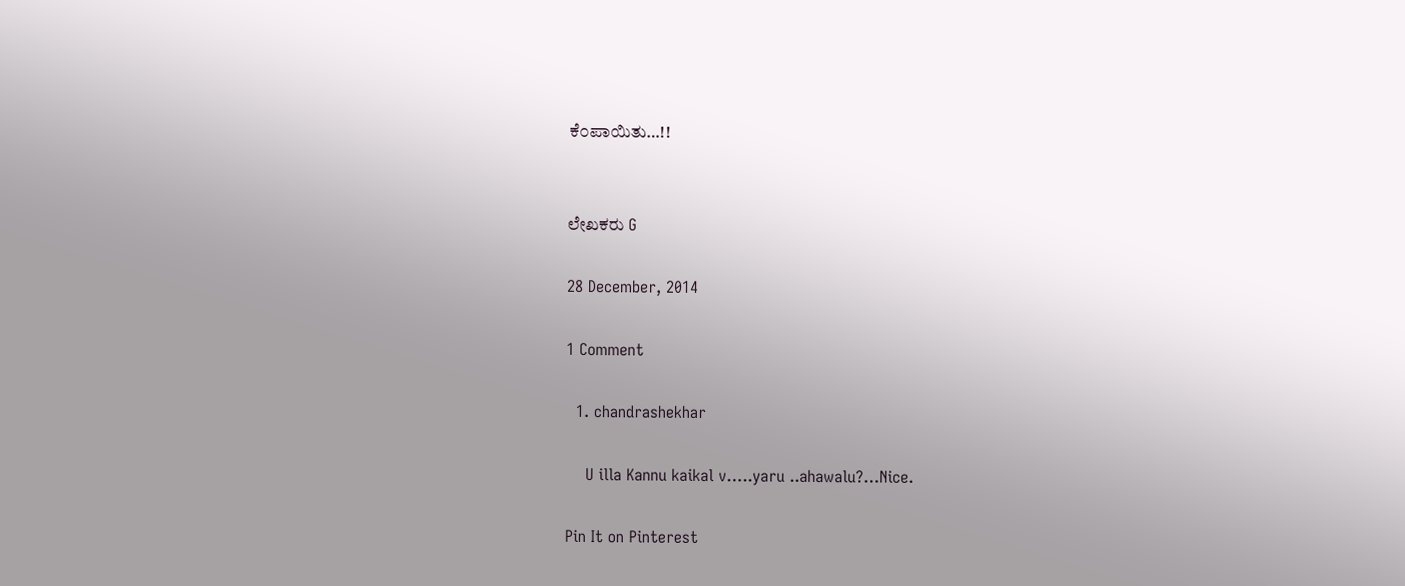ಕೆ೦ಪಾಯಿತು…!!


ಲೇಖಕರು G

28 December, 2014

1 Comment

  1. chandrashekhar

    U illa Kannu kaikal v…..yaru ..ahawalu?…Nice.

Pin It on Pinterest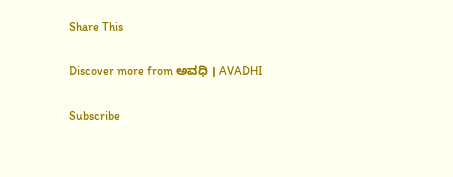Share This

Discover more from ಅವಧಿ । AVADHI

Subscribe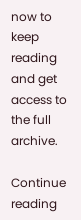now to keep reading and get access to the full archive.

Continue reading